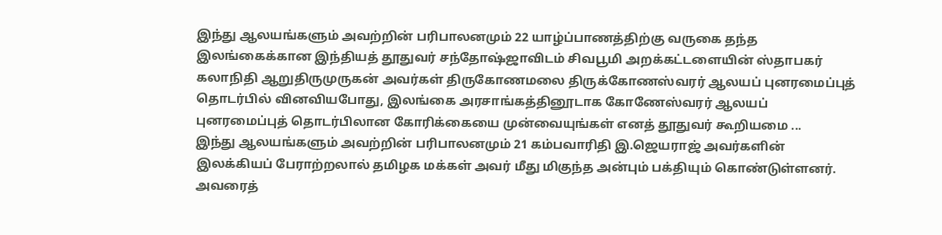இந்து ஆலயங்களும் அவற்றின் பரிபாலனமும் 22 யாழ்ப்பாணத்திற்கு வருகை தந்த இலங்கைக்கான இந்தியத் தூதுவர் சந்தோஷ்ஜாவிடம் சிவபூமி அறக்கட்டளையின் ஸ்தாபகர் கலாநிதி ஆறுதிருமுருகன் அவர்கள் திருகோணமலை திருக்கோணஸ்வரர் ஆலயப் புனரமைப்புத் தொடர்பில் வினவியபோது, இலங்கை அரசாங்கத்தினூடாக கோணேஸ்வரர் ஆலயப் புனரமைப்புத் தொடர்பிலான கோரிக்கையை முன்வையுங்கள் எனத் தூதுவர் கூறியமை ...
இந்து ஆலயங்களும் அவற்றின் பரிபாலனமும் 21 கம்பவாரிதி இ.ஜெயராஜ் அவர்களின் இலக்கியப் பேராற்றலால் தமிழக மக்கள் அவர் மீது மிகுந்த அன்பும் பக்தியும் கொண்டுள்ளனர். அவரைத்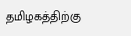தமிழகத்திற்கு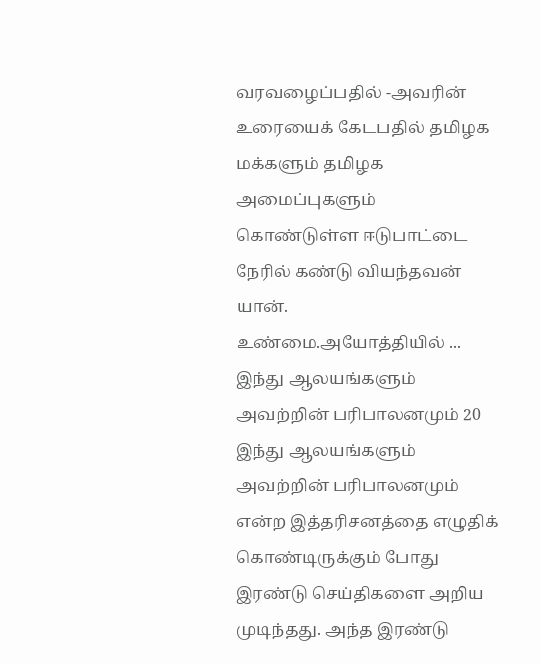வரவழைப்பதில் -அவரின் உரையைக் கேடபதில் தமிழக மக்களும் தமிழக அமைப்புகளும் கொண்டுள்ள ஈடுபாட்டை நேரில் கண்டு வியந்தவன் யான். உண்மை.அயோத்தியில் ...
இந்து ஆலயங்களும் அவற்றின் பரிபாலனமும் 20 இந்து ஆலயங்களும் அவற்றின் பரிபாலனமும் என்ற இத்தரிசனத்தை எழுதிக் கொண்டிருக்கும் போது இரண்டு செய்திகளை அறிய முடிந்தது. அந்த இரண்டு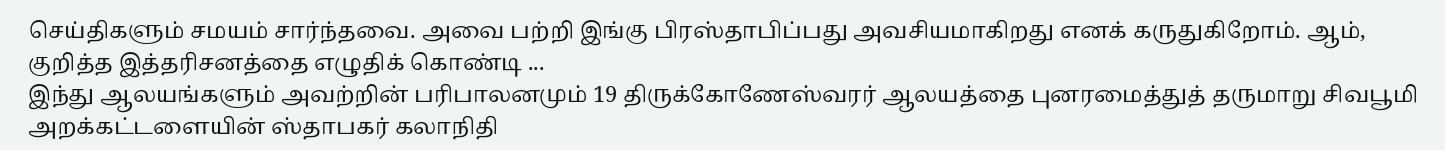செய்திகளும் சமயம் சார்ந்தவை. அவை பற்றி இங்கு பிரஸ்தாபிப்பது அவசியமாகிறது எனக் கருதுகிறோம். ஆம், குறித்த இத்தரிசனத்தை எழுதிக் கொண்டி ...
இந்து ஆலயங்களும் அவற்றின் பரிபாலனமும் 19 திருக்கோணேஸ்வரர் ஆலயத்தை புனரமைத்துத் தருமாறு சிவபூமி அறக்கட்டளையின் ஸ்தாபகர் கலாநிதி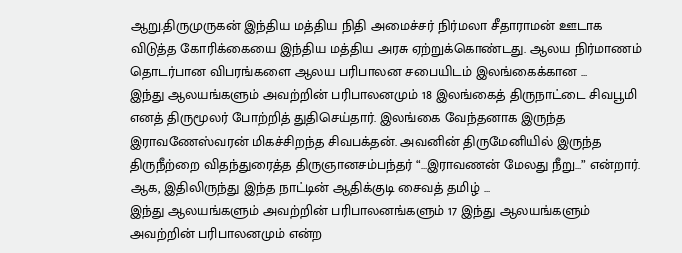ஆறு.திருமுருகன் இந்திய மத்திய நிதி அமைச்சர் நிர்மலா சீதாராமன் ஊடாக விடுத்த கோரிக்கையை இந்திய மத்திய அரசு ஏற்றுக்கொண்டது. ஆலய நிர்மாணம் தொடர்பான விபரங்களை ஆலய பரிபாலன சபையிடம் இலங்கைக்கான ...
இந்து ஆலயங்களும் அவற்றின் பரிபாலனமும் 18 இலங்கைத் திருநாட்டை சிவபூமி எனத் திருமூலர் போற்றித் துதிசெய்தார். இலங்கை வேந்தனாக இருந்த இராவணேஸ்வரன் மிகச்சிறந்த சிவபக்தன். அவனின் திருமேனியில் இருந்த திருநீற்றை விதந்துரைத்த திருஞானசம்பந்தர் “…இராவணன் மேலது நீறு…” என்றார். ஆக, இதிலிருந்து இந்த நாட்டின் ஆதிக்குடி சைவத் தமிழ் ...
இந்து ஆலயங்களும் அவற்றின் பரிபாலனங்களும் 17 இந்து ஆலயங்களும் அவற்றின் பரிபாலனமும் என்ற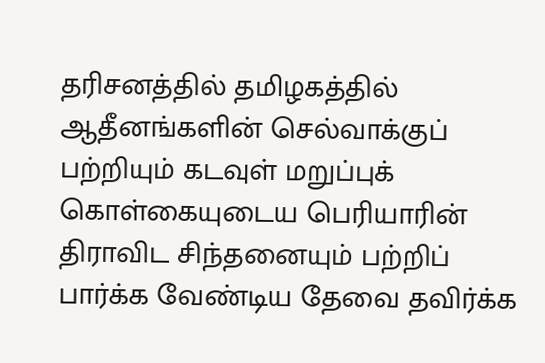தரிசனத்தில் தமிழகத்தில் ஆதீனங்களின் செல்வாக்குப் பற்றியும் கடவுள் மறுப்புக் கொள்கையுடைய பெரியாரின் திராவிட சிந்தனையும் பற்றிப் பார்க்க வேண்டிய தேவை தவிர்க்க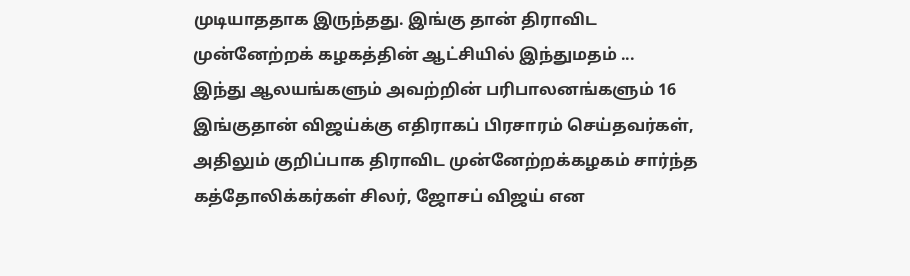முடியாததாக இருந்தது. இங்கு தான் திராவிட முன்னேற்றக் கழகத்தின் ஆட்சியில் இந்துமதம் ...
இந்து ஆலயங்களும் அவற்றின் பரிபாலனங்களும் 16 இங்குதான் விஜய்க்கு எதிராகப் பிரசாரம் செய்தவர்கள், அதிலும் குறிப்பாக திராவிட முன்னேற்றக்கழகம் சார்ந்த கத்தோலிக்கர்கள் சிலர், ஜோசப் விஜய் என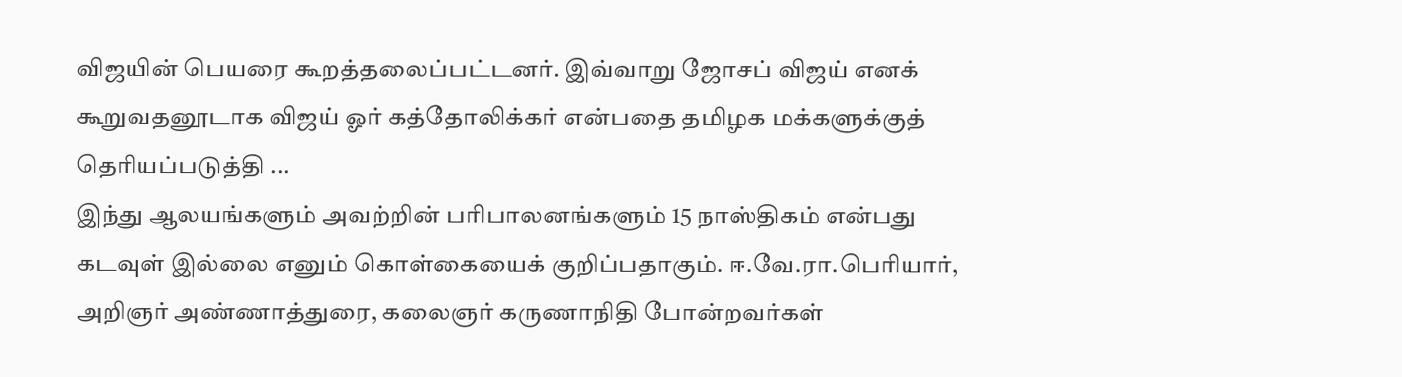விஜயின் பெயரை கூறத்தலைப்பட்டனர். இவ்வாறு ஜோசப் விஜய் எனக் கூறுவதனூடாக விஜய் ஓர் கத்தோலிக்கர் என்பதை தமிழக மக்களுக்குத் தெரியப்படுத்தி ...
இந்து ஆலயங்களும் அவற்றின் பரிபாலனங்களும் 15 நாஸ்திகம் என்பது கடவுள் இல்லை எனும் கொள்கையைக் குறிப்பதாகும். ஈ.வே.ரா.பெரியார், அறிஞர் அண்ணாத்துரை, கலைஞர் கருணாநிதி போன்றவர்கள்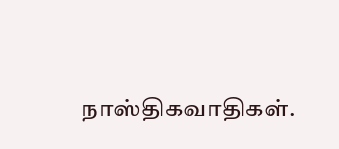நாஸ்திகவாதிகள்.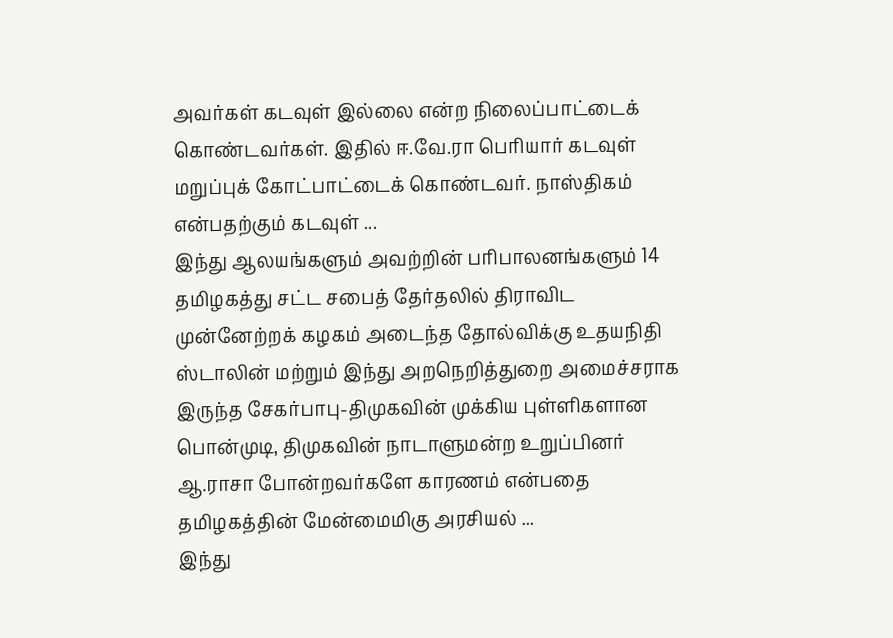அவர்கள் கடவுள் இல்லை என்ற நிலைப்பாட்டைக் கொண்டவர்கள். இதில் ஈ.வே.ரா பெரியார் கடவுள் மறுப்புக் கோட்பாட்டைக் கொண்டவர். நாஸ்திகம் என்பதற்கும் கடவுள் ...
இந்து ஆலயங்களும் அவற்றின் பரிபாலனங்களும் 14 தமிழகத்து சட்ட சபைத் தேர்தலில் திராவிட முன்னேற்றக் கழகம் அடைந்த தோல்விக்கு உதயநிதி ஸ்டாலின் மற்றும் இந்து அறநெறித்துறை அமைச்சராக இருந்த சேகர்பாபு-திமுகவின் முக்கிய புள்ளிகளான பொன்முடி, திமுகவின் நாடாளுமன்ற உறுப்பினர் ஆ.ராசா போன்றவர்களே காரணம் என்பதை தமிழகத்தின் மேன்மைமிகு அரசியல் ...
இந்து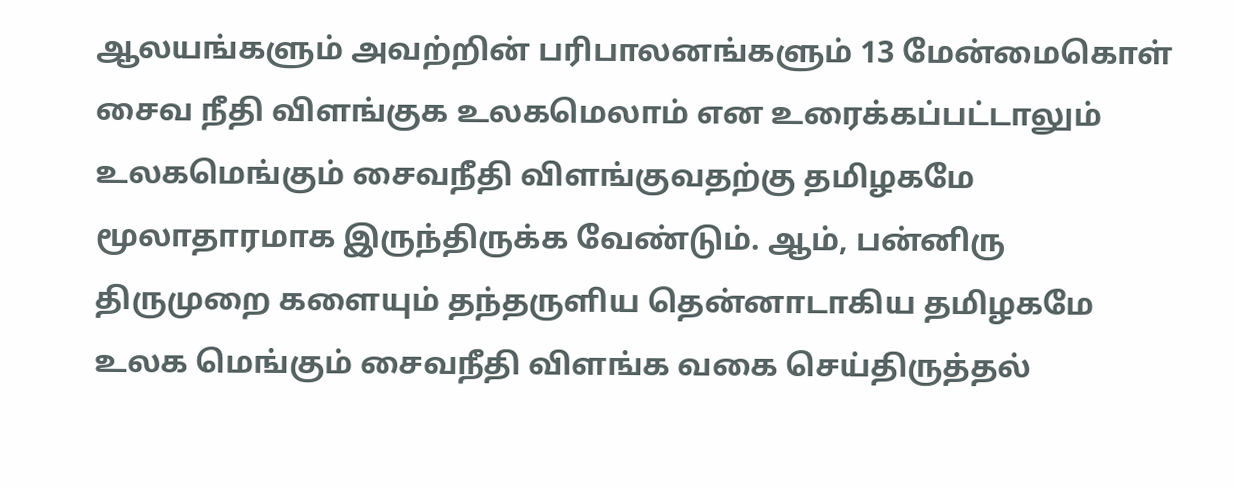ஆலயங்களும் அவற்றின் பரிபாலனங்களும் 13 மேன்மைகொள் சைவ நீதி விளங்குக உலகமெலாம் என உரைக்கப்பட்டாலும் உலகமெங்கும் சைவநீதி விளங்குவதற்கு தமிழகமே மூலாதாரமாக இருந்திருக்க வேண்டும். ஆம், பன்னிரு திருமுறை களையும் தந்தருளிய தென்னாடாகிய தமிழகமே உலக மெங்கும் சைவநீதி விளங்க வகை செய்திருத்தல்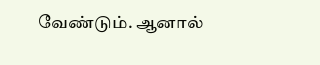வேண்டும். ஆனால்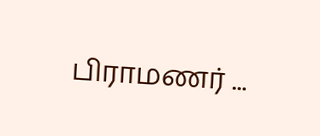பிராமணர் ...